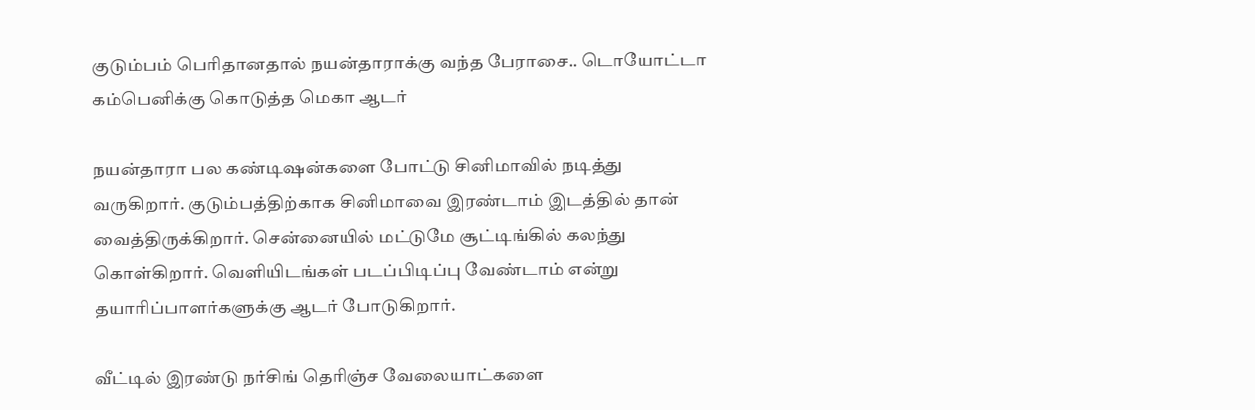குடும்பம் பெரிதானதால் நயன்தாராக்கு வந்த பேராசை.. டொயோட்டா கம்பெனிக்கு கொடுத்த மெகா ஆடர்

நயன்தாரா பல கண்டிஷன்களை போட்டு சினிமாவில் நடித்து வருகிறார். குடும்பத்திற்காக சினிமாவை இரண்டாம் இடத்தில் தான் வைத்திருக்கிறார். சென்னையில் மட்டுமே சூட்டிங்கில் கலந்து கொள்கிறார். வெளியிடங்கள் படப்பிடிப்பு வேண்டாம் என்று தயாரிப்பாளர்களுக்கு ஆடர் போடுகிறார்.

வீட்டில் இரண்டு நர்சிங் தெரிஞ்ச வேலையாட்களை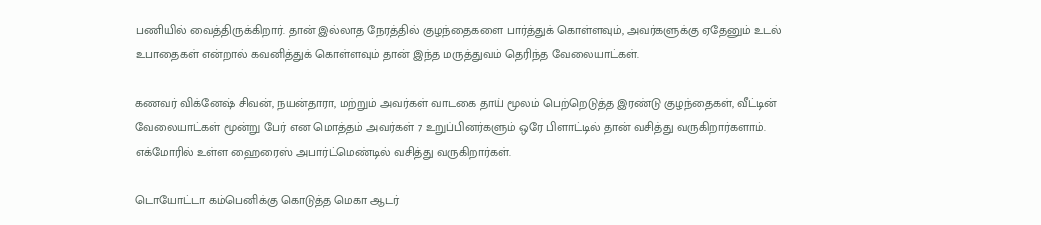பணியில் வைத்திருக்கிறார். தான் இல்லாத நேரத்தில் குழந்தைகளை பார்த்துக் கொள்ளவும், அவர்களுக்கு ஏதேனும் உடல் உபாதைகள் என்றால் கவனித்துக் கொள்ளவும் தான் இந்த மருத்துவம் தெரிந்த வேலையாட்கள்.

கணவர் விக்னேஷ் சிவன், நயன்தாரா, மற்றும் அவர்கள் வாடகை தாய் மூலம் பெற்றெடுத்த இரண்டு குழந்தைகள், வீட்டின் வேலையாட்கள் மூன்று பேர் என மொத்தம் அவர்கள் 7 உறுப்பினர்களும் ஒரே பிளாட்டில் தான் வசித்து வருகிறார்களாம். எக்மோரில் உள்ள ஹைரைஸ் அபார்ட்மெண்டில் வசித்து வருகிறார்கள்.

டொயோட்டா கம்பெனிக்கு கொடுத்த மெகா ஆடர்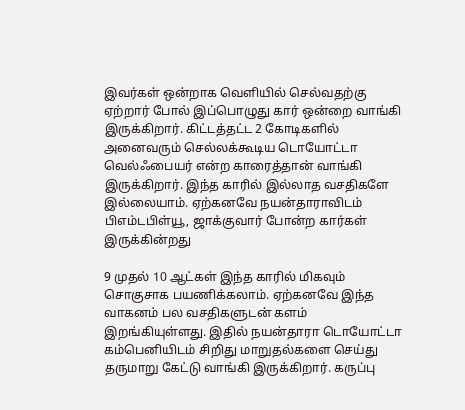இவர்கள் ஒன்றாக வெளியில் செல்வதற்கு ஏற்றார் போல் இப்பொழுது கார் ஒன்றை வாங்கி இருக்கிறார். கிட்டத்தட்ட 2 கோடிகளில் அனைவரும் செல்லக்கூடிய டொயோட்டா வெல்ஃபையர் என்ற காரைத்தான் வாங்கி இருக்கிறார். இந்த காரில் இல்லாத வசதிகளே இல்லையாம். ஏற்கனவே நயன்தாராவிடம் பிஎம்டபிள்யூ, ஜாக்குவார் போன்ற கார்கள் இருக்கின்றது

9 முதல் 10 ஆட்கள் இந்த காரில் மிகவும் சொகுசாக பயணிக்கலாம். ஏற்கனவே இந்த வாகனம் பல வசதிகளுடன் களம் இறங்கியுள்ளது. இதில் நயன்தாரா டொயோட்டா கம்பெனியிடம் சிறிது மாறுதல்களை செய்து தருமாறு கேட்டு வாங்கி இருக்கிறார். கருப்பு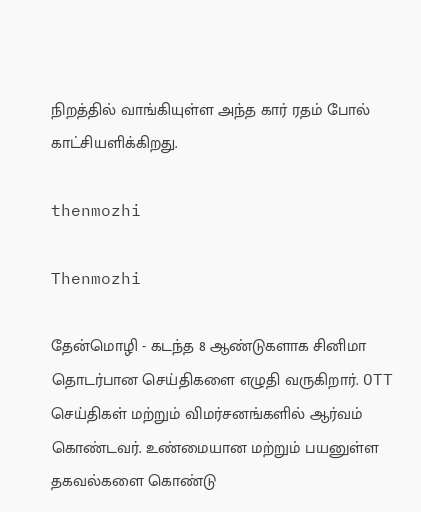நிறத்தில் வாங்கியுள்ள அந்த கார் ரதம் போல் காட்சியளிக்கிறது.

thenmozhi

Thenmozhi

தேன்மொழி - கடந்த 8 ஆண்டுகளாக சினிமா தொடர்பான செய்திகளை எழுதி வருகிறார். OTT செய்திகள் மற்றும் விமர்சனங்களில் ஆர்வம் கொண்டவர். உண்மையான மற்றும் பயனுள்ள தகவல்களை கொண்டு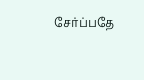சேர்ப்பதே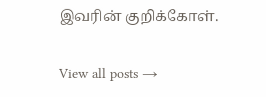இவரின் குறிக்கோள்.

View all posts →